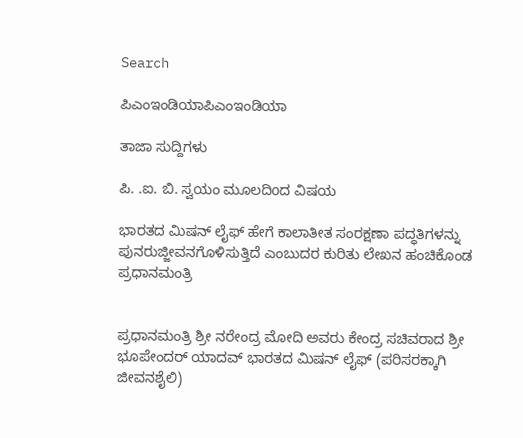Search

ಪಿಎಂಇಂಡಿಯಾಪಿಎಂಇಂಡಿಯಾ

ತಾಜಾ ಸುದ್ದಿಗಳು

ಪಿ. .ಐ. ಬಿ. ಸ್ವಯಂ ಮೂಲದಿoದ ವಿಷಯ

ಭಾರತದ ಮಿಷನ್ ಲೈಫ್ ಹೇಗೆ ಕಾಲಾತೀತ ಸಂರಕ್ಷಣಾ ಪದ್ಧತಿಗಳನ್ನು ಪುನರುಜ್ಜೀವನಗೊಳಿಸುತ್ತಿದೆ ಎಂಬುದರ ಕುರಿತು ಲೇಖನ ಹಂಚಿಕೊಂಡ ಪ್ರಧಾನಮಂತ್ರಿ


ಪ್ರಧಾನಮಂತ್ರಿ ಶ್ರೀ ನರೇಂದ್ರ ಮೋದಿ ಅವರು ಕೇಂದ್ರ ಸಚಿವರಾದ ಶ್ರೀ ಭೂಪೇಂದರ್ ಯಾದವ್ ಭಾರತದ ಮಿಷನ್ ಲೈಫ್ (ಪರಿಸರಕ್ಕಾಗಿ ಜೀವನಶೈಲಿ)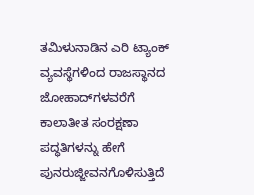ತಮಿಳುನಾಡಿನ ಎರಿ ಟ್ಯಾಂಕ್ ವ್ಯವಸ್ಥೆಗಳಿಂದ ರಾಜಸ್ಥಾನದ ಜೋಹಾದ್‌ಗಳವರೆಗೆ ಕಾಲಾತೀತ ಸಂರಕ್ಷಣಾ ಪದ್ಧತಿಗಳನ್ನು ಹೇಗೆ ಪುನರುಜ್ಜೀವನಗೊಳಿಸುತ್ತಿದೆ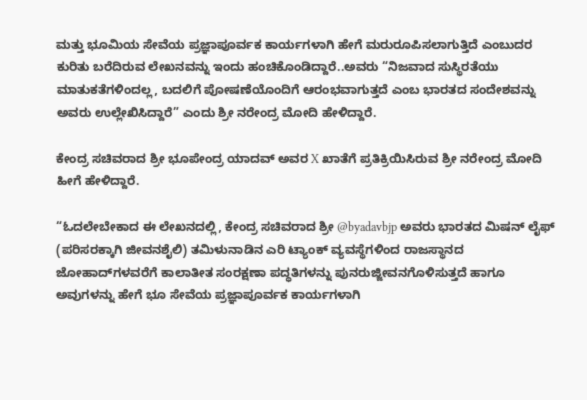ಮತ್ತು ಭೂಮಿಯ ಸೇವೆಯ ಪ್ರಜ್ಞಾಪೂರ್ವಕ ಕಾರ್ಯಗಳಾಗಿ ಹೇಗೆ ಮರುರೂಪಿಸಲಾಗುತ್ತಿದೆ ಎಂಬುದರ ಕುರಿತು ಬರೆದಿರುವ ಲೇಖನವನ್ನು ಇಂದು ಹಂಚಿಕೊಂಡಿದ್ದಾರೆ..ಅವರು “ನಿಜವಾದ ಸುಸ್ಥಿರತೆಯು ಮಾತುಕತೆಗಳಿಂದಲ್ಲ, ಬದಲಿಗೆ ಪೋಷಣೆಯೊಂದಿಗೆ ಆರಂಭವಾಗುತ್ತದೆ ಎಂಬ ಭಾರತದ ಸಂದೇಶವನ್ನು ಅವರು ಉಲ್ಲೇಖಿಸಿದ್ದಾರೆ” ಎಂದು ಶ್ರೀ ನರೇಂದ್ರ ಮೋದಿ ಹೇಳಿದ್ದಾರೆ.

ಕೇಂದ್ರ ಸಚಿವರಾದ ಶ್ರೀ ಭೂಪೇಂದ್ರ ಯಾದವ್ ಅವರ X ಖಾತೆಗೆ ಪ್ರತಿಕ್ರಿಯಿಸಿರುವ ಶ್ರೀ ನರೇಂದ್ರ ಮೋದಿ ಹೀಗೆ ಹೇಳಿದ್ದಾರೆ.

“ಓದಲೇಬೇಕಾದ ಈ ಲೇಖನದಲ್ಲಿ, ಕೇಂದ್ರ ಸಚಿವರಾದ ಶ್ರೀ @byadavbjp ಅವರು ಭಾರತದ ಮಿಷನ್ ಲೈಫ್ (ಪರಿಸರಕ್ಕಾಗಿ ಜೀವನಶೈಲಿ) ತಮಿಳುನಾಡಿನ ಎರಿ ಟ್ಯಾಂಕ್ ವ್ಯವಸ್ಥೆಗಳಿಂದ ರಾಜಸ್ಥಾನದ ಜೋಹಾದ್‌ಗಳವರೆಗೆ ಕಾಲಾತೀತ ಸಂರಕ್ಷಣಾ ಪದ್ಧತಿಗಳನ್ನು ಪುನರುಜ್ಜೀವನಗೊಳಿಸುತ್ತದೆ ಹಾಗೂ ಅವುಗಳನ್ನು ಹೇಗೆ ಭೂ ಸೇವೆಯ ಪ್ರಜ್ಞಾಪೂರ್ವಕ ಕಾರ್ಯಗಳಾಗಿ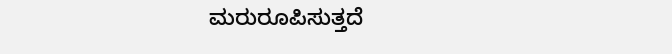ಮರುರೂಪಿಸುತ್ತದೆ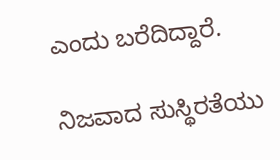ಎಂದು ಬರೆದಿದ್ದಾರೆ.

ನಿಜವಾದ ಸುಸ್ಥಿರತೆಯು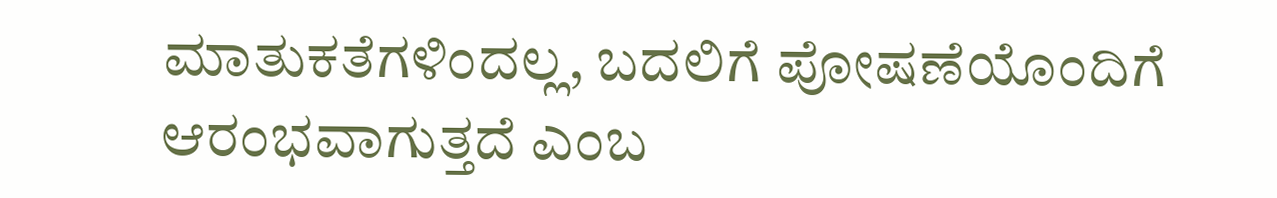ಮಾತುಕತೆಗಳಿಂದಲ್ಲ, ಬದಲಿಗೆ ಪೋಷಣೆಯೊಂದಿಗೆ ಆರಂಭವಾಗುತ್ತದೆ ಎಂಬ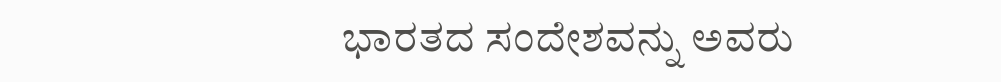ಭಾರತದ ಸಂದೇಶವನ್ನು ಅವರು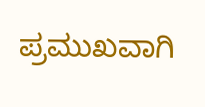ಪ್ರಮುಖವಾಗಿ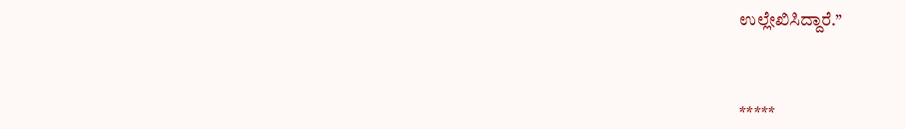ಉಲ್ಲೇಖಿಸಿದ್ದಾರೆ.’’



*****